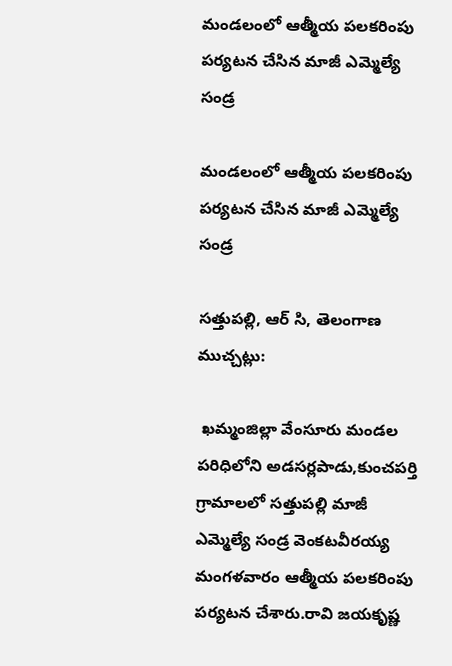మండలంలో ఆత్మీయ పలకరింపు పర్యటన చేసిన మాజీ ఎమ్మెల్యే సండ్ర

మండలంలో ఆత్మీయ పలకరింపు పర్యటన చేసిన మాజీ ఎమ్మెల్యే సండ్ర

సత్తుపల్లి, ఆర్ సి, తెలంగాణ ముచ్చట్లు:

 ఖమ్మంజిల్లా వేంసూరు మండల పరిధిలోని అడసర్లపాడు,కుంచపర్తి గ్రామాలలో సత్తుపల్లి మాజీ ఎమ్మెల్యే సండ్ర వెంకటవీరయ్య మంగళవారం ఆత్మీయ పలకరింపు పర్యటన చేశారు.రావి జయకృష్ణ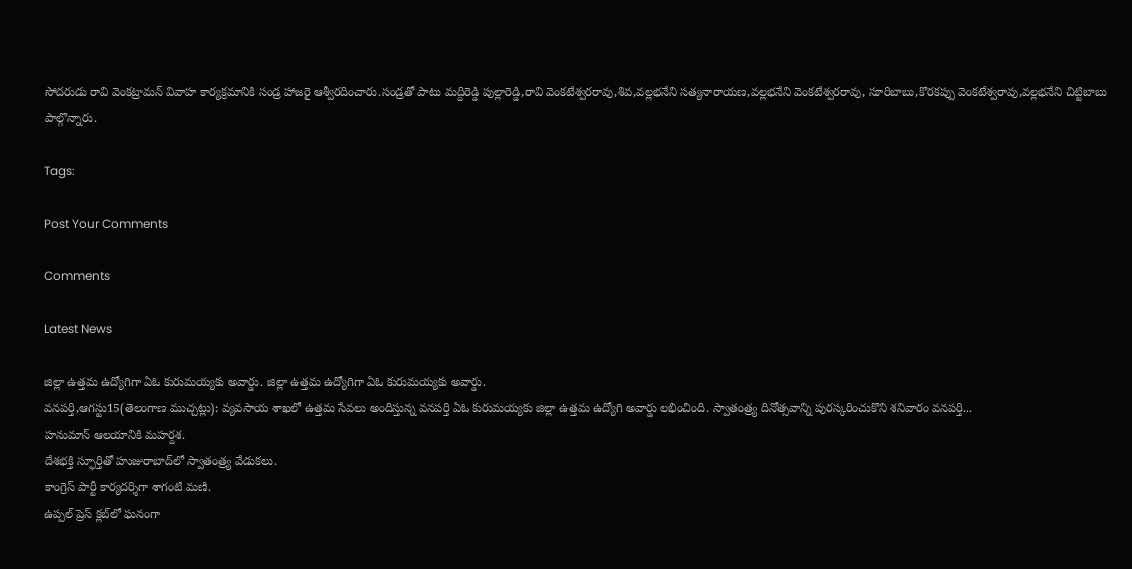సోదరుడు రావి వెంకట్రామన్ వివాహ కార్యక్రమానికి సండ్ర హాజరై ఆశ్వీరదించారు.సండ్రతో పాటు మద్దిరెడ్డి పుల్లారెడ్డి,రావి వెంకటేశ్వరరావు,శివ,వల్లభనేని సత్యనారాయణ,వల్లభనేని వెంకటేశ్వరరావు, సూరిబాబు,కొరకప్పు వెంకటేశ్వరావు,వల్లభనేని చిట్టిబాబు పాల్గొన్నారు.

Tags:

Post Your Comments

Comments

Latest News

జిల్లా ఉత్తమ ఉద్యోగిగా ఏఓ కురుమయ్యకు అవార్డు. జిల్లా ఉత్తమ ఉద్యోగిగా ఏఓ కురుమయ్యకు అవార్డు.
వనపర్తి,ఆగస్టు15(తెలంగాణ ముచ్చట్లు): వ్యవసాయ శాఖలో ఉత్తమ సేవలు అందిస్తున్న వనపర్తి ఏఓ కురుమయ్యకు జిల్లా ఉత్తమ ఉద్యోగి అవార్డు లభించింది. స్వాతంత్ర్య దినోత్సవాన్ని పురస్కరించుకొని శనివారం వనపర్తి...
హనుమాన్ ఆలయానికి మహర్దశ.
దేశభక్తి స్ఫూర్తితో హుజురాబాద్‌లో స్వాతంత్ర్య వేడుకలు.
కాంగ్రెస్ పార్టీ కార్యదర్శిగా శాగంటి మణి.
ఉప్పల్ ప్రెస్ క్లబ్‌లో ఘనంగా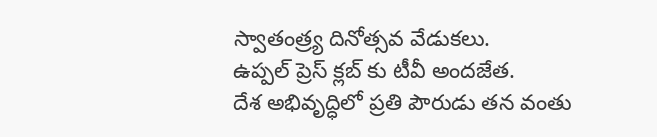స్వాతంత్ర్య దినోత్సవ వేడుకలు.
ఉప్పల్ ప్రెస్ క్లబ్‌ కు టీవీ అందజేత.
దేశ అభివృద్ధిలో ప్రతి పౌరుడు తన వంతు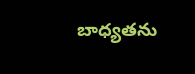బాధ్యతను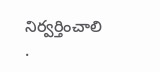నిర్వర్తించాలి .